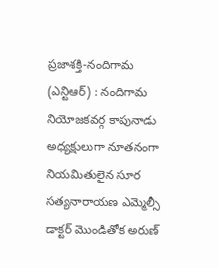ప్రజాశక్తి-నందిగామ (ఎన్టిఆర్) : నందిగామ నియోజకవర్గ కాపునాడు అధ్యక్షులుగా నూతనంగా నియమితులైన సూర సత్యనారాయణ ఎమ్మెల్సీ డాక్టర్ మొండితోక అరుణ్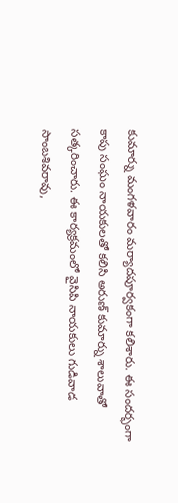కుమార్ను మంగళవారం మర్యాదపూర్వకంగా కలిశారు. ఈ సందర్భంగా కాపు సంఘం నాయకులతో కలిసి అరుణ్ కుమార్ను శాలువాతో సత్కరించారు. ఈ కార్యక్రమంలో వైసిపి నాయకులు గుడివాడ సాంబశివరావు,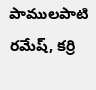పాములపాటి రమేష్, కర్రి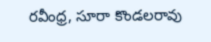రవీంధ్ర, సూరా కొండలరావు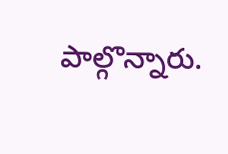పాల్గొన్నారు.